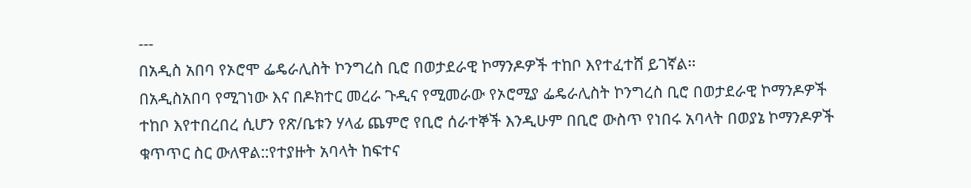---
በአዲስ አበባ የኦሮሞ ፌዴራሊስት ኮንግረስ ቢሮ በወታደራዊ ኮማንዶዎች ተከቦ እየተፈተሸ ይገኛል፡፡
በአዲስአበባ የሚገነው እና በዶክተር መረራ ጉዲና የሚመራው የኦሮሚያ ፌዴራሊስት ኮንግረስ ቢሮ በወታደራዊ ኮማንዶዎች ተከቦ እየተበረበረ ሲሆን የጽ/ቤቱን ሃላፊ ጨምሮ የቢሮ ሰራተኞች እንዲሁም በቢሮ ውስጥ የነበሩ አባላት በወያኔ ኮማንዶዎች ቁጥጥር ስር ውለዋል::የተያዙት አባላት ከፍተና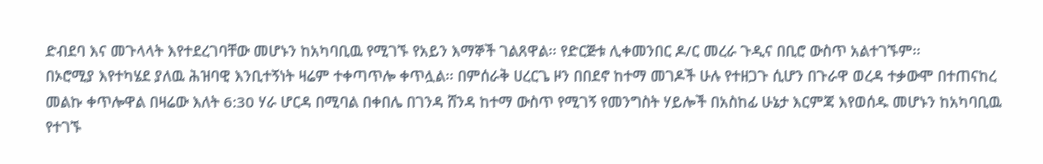ድብደባ እና መጉላላት እየተደረገባቸው መሆኑን ከአካባቢዉ የሚገኙ የአይን እማኞች ገልጸዋል፡፡ የድርጅቱ ሊቀመንበር ዶ/ር መረራ ጉዲና በቢሮ ውስጥ አልተገኙም፡፡
በኦሮሚያ እየተካሄደ ያለዉ ሕዝባዊ እንቢተኝነት ዛሬም ተቀጣጥሎ ቀጥሏል፡፡ በምሰራቅ ሀረርጌ ዞን በበደኖ ከተማ መገዶች ሁሉ የተዘጋጉ ሲሆን በጉራዋ ወረዳ ተቃውሞ በተጠናከረ መልኩ ቀጥሎዋል በዛሬው እለት 6:30 ሃራ ሆርዳ በሚባል በቀበሌ በገንዳ ሸንዳ ከተማ ውስጥ የሚገኝ የመንግስት ሃይሎች በአስከፊ ሁኔታ እርምጃ እየወሰዱ መሆኑን ከአካባቢዉ የተገኙ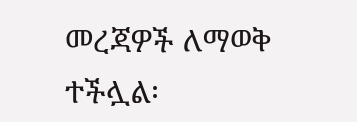መረጃዎች ለማወቅ ተችሏል፡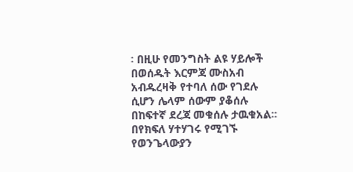፡ በዚሁ የመንግስት ልዩ ሃይሎች በወሰዱት እርምጃ ሙስአብ አብዱረዛቅ የተባለ ሰው የገደሉ ሲሆን ሌላም ሰውም ያቆሰሉ በከፍተኛ ደረጃ መቁሰሉ ታዉቁአል፡፡ በየክፍለ ሃተሃገሩ የሚገኙ የወንጌላውያን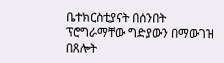ቤተክርስቲያናት በሰንበት ፕሮግራማቸው ግድያውን በማውገዝ በጸሎት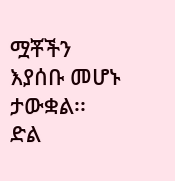ሟቾችን እያሰቡ መሆኑ ታውቋል፡፡
ድል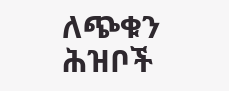ለጭቁን ሕዝቦች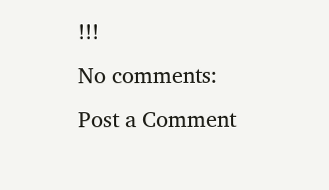!!!
No comments:
Post a Comment